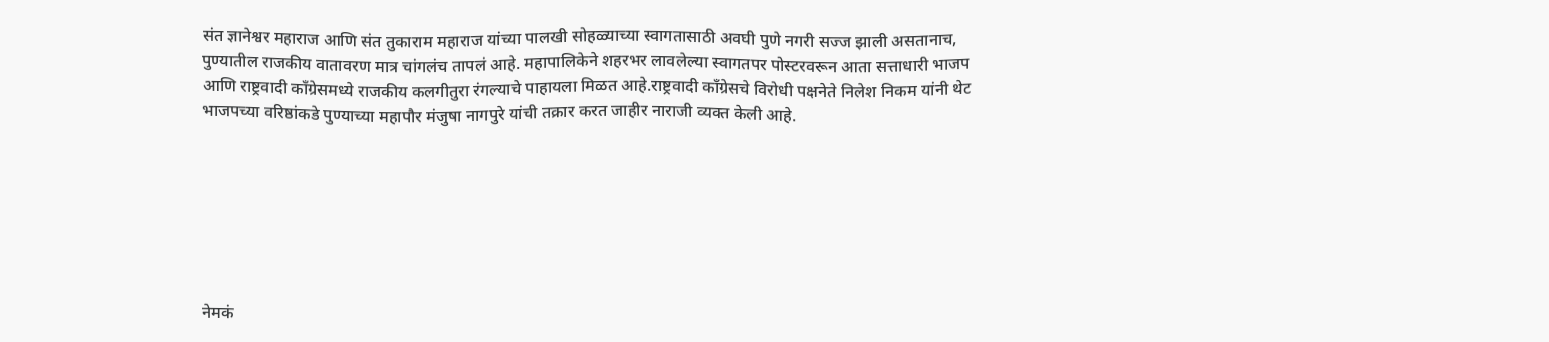संत ज्ञानेश्वर महाराज आणि संत तुकाराम महाराज यांच्या पालखी सोहळ्याच्या स्वागतासाठी अवघी पुणे नगरी सज्ज झाली असतानाच, पुण्यातील राजकीय वातावरण मात्र चांगलंच तापलं आहे. महापालिकेने शहरभर लावलेल्या स्वागतपर पोस्टरवरून आता सत्ताधारी भाजप आणि राष्ट्रवादी काँग्रेसमध्ये राजकीय कलगीतुरा रंगल्याचे पाहायला मिळत आहे.राष्ट्रवादी काँग्रेसचे विरोधी पक्षनेते निलेश निकम यांनी थेट भाजपच्या वरिष्ठांकडे पुण्याच्या महापौर मंजुषा नागपुरे यांची तक्रार करत जाहीर नाराजी व्यक्त केली आहे.







नेमकं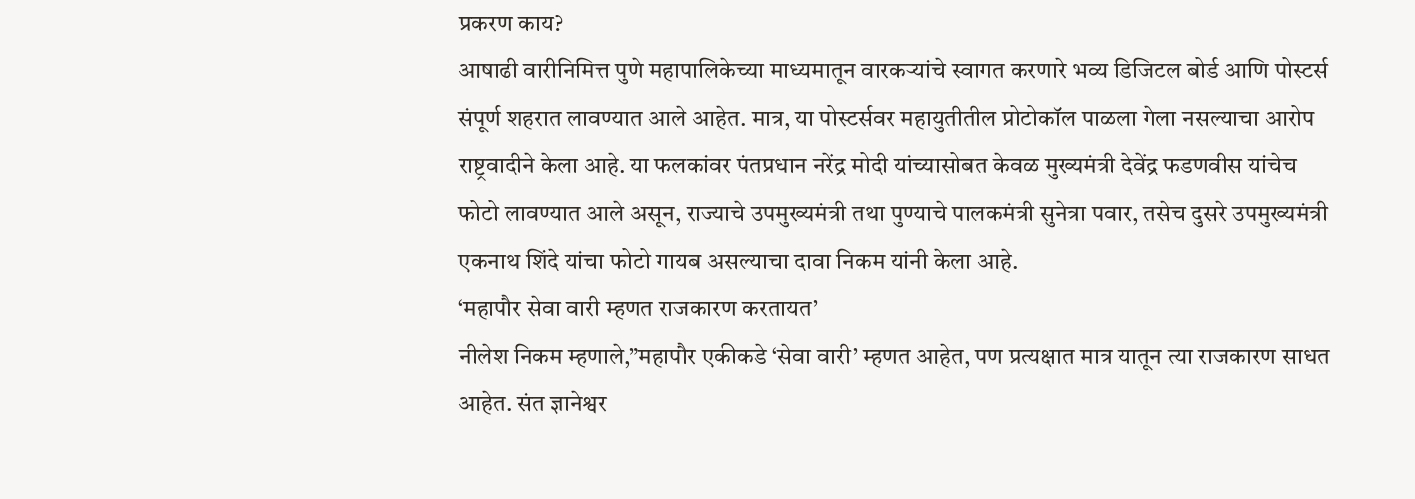प्रकरण काय?
आषाढी वारीनिमित्त पुणे महापालिकेच्या माध्यमातून वारकऱ्यांचे स्वागत करणारे भव्य डिजिटल बोर्ड आणि पोस्टर्स संपूर्ण शहरात लावण्यात आले आहेत. मात्र, या पोस्टर्सवर महायुतीतील प्रोटोकॉल पाळला गेला नसल्याचा आरोप राष्ट्रवादीने केला आहे. या फलकांवर पंतप्रधान नरेंद्र मोदी यांच्यासोबत केवळ मुख्यमंत्री देवेंद्र फडणवीस यांचेच फोटो लावण्यात आले असून, राज्याचे उपमुख्यमंत्री तथा पुण्याचे पालकमंत्री सुनेत्रा पवार, तसेच दुसरे उपमुख्यमंत्री एकनाथ शिंदे यांचा फोटो गायब असल्याचा दावा निकम यांनी केला आहे.
‘महापौर सेवा वारी म्हणत राजकारण करतायत’
नीलेश निकम म्हणाले,”महापौर एकीकडे ‘सेवा वारी’ म्हणत आहेत, पण प्रत्यक्षात मात्र यातून त्या राजकारण साधत आहेत. संत ज्ञानेश्वर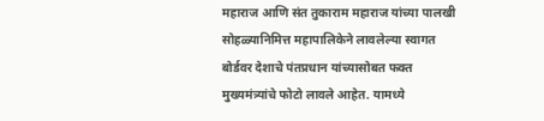महाराज आणि संत तुकाराम महाराज यांच्या पालखी सोहळ्यानिमित्त महापालिकेने लावलेल्या स्वागत बोर्डवर देशाचे पंतप्रधान यांच्यासोबत फक्त मुख्यमंत्र्यांचे फोटो लावले आहेत. यामध्ये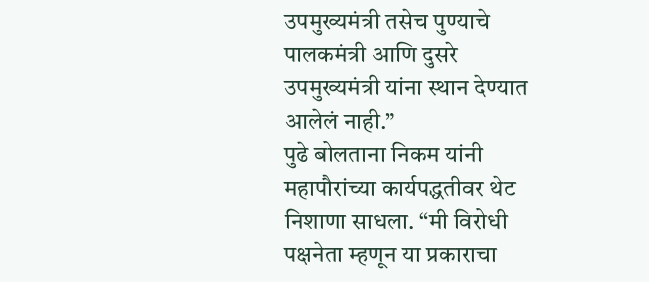उपमुख्यमंत्री तसेच पुण्याचे पालकमंत्री आणि दुसरे उपमुख्यमंत्री यांना स्थान देण्यात आलेलं नाही.”
पुढे बोलताना निकम यांनी महापौरांच्या कार्यपद्धतीवर थेट निशाणा साधला. “मी विरोधी पक्षनेता म्हणून या प्रकाराचा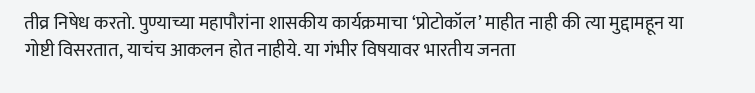तीव्र निषेध करतो. पुण्याच्या महापौरांना शासकीय कार्यक्रमाचा ‘प्रोटोकॉल’ माहीत नाही की त्या मुद्दामहून या गोष्टी विसरतात, याचंच आकलन होत नाहीये. या गंभीर विषयावर भारतीय जनता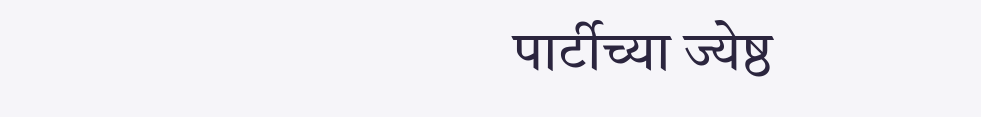पार्टीच्या ज्येष्ठ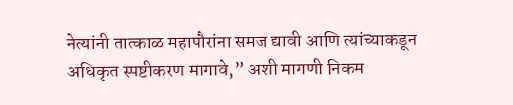नेत्यांनी तात्काळ महापौरांना समज द्यावी आणि त्यांच्याकडून अधिकृत स्पष्टीकरण मागावे,” अशी मागणी निकम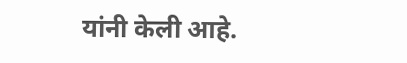यांनी केली आहे.